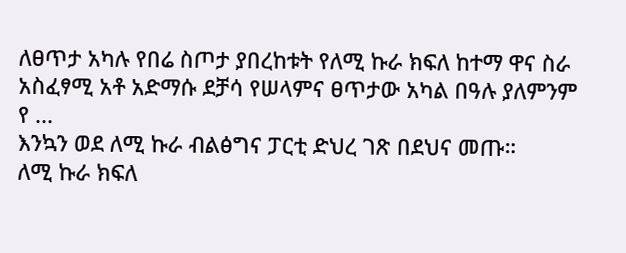ለፀጥታ አካሉ የበሬ ስጦታ ያበረከቱት የለሚ ኩራ ክፍለ ከተማ ዋና ስራ አስፈፃሚ አቶ አድማሱ ደቻሳ የሠላምና ፀጥታው አካል በዓሉ ያለምንም የ ...
እንኳን ወደ ለሚ ኩራ ብልፅግና ፓርቲ ድህረ ገጽ በደህና መጡ።
ለሚ ኩራ ክፍለ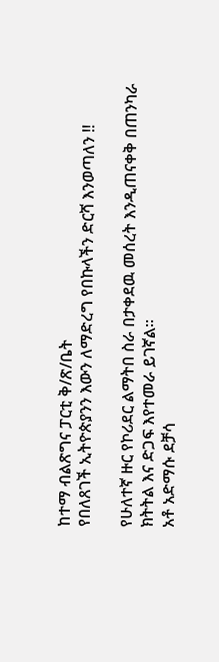ከተማ ብልጽግና ፓርቲ ቅ/ጽ/ቤት
የበለጸገች ኢትዮጵያንን እውን ለማድረግ የበኩላችን ድርሻ እንወጣለን !!

የሁለተኛ ዙር የኮሪደር ልማትበ ስራ በታቀደዉ መሰረት እንዲጠናቀቅ በጠንካራ ክትትል እና ድጋፍ እየተመራ ይገኛል፡፡
አቶ አድማሱ ደቻሳ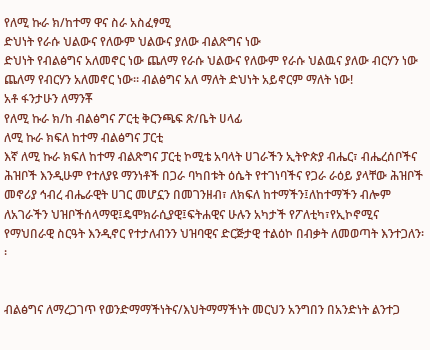የለሚ ኩራ ክ/ከተማ ዋና ስራ አስፈፃሚ
ድህነት የራሱ ህልውና የለውም ህልውና ያለው ብልጽግና ነው
ድህነት የብልፅግና አለመኖር ነው ጨለማ የራሱ ህልውና የለውም የራሱ ህልዉና ያለው ብርሃን ነው ጨለማ የብርሃን አለመኖር ነው። ብልፅግና አለ ማለት ድህነት አይኖርም ማለት ነው!
አቶ ፋንታሁን ለማንቾ
የለሚ ኩራ ክ/ከ ብልፅግና ፖርቲ ቅርንጫፍ ጽ/ቤት ሀላፊ
ለሚ ኩራ ክፍለ ከተማ ብልፅግና ፓርቲ
እኛ ለሚ ኩራ ክፍለ ከተማ ብልጽግና ፓርቲ ኮሚቴ አባላት ሀገራችን ኢትዮጵያ ብሔር፣ ብሔረሰቦችና ሕዝቦች እንዲሁም የተለያዩ ማንነቶች በጋራ ባካበቱት ዕሴት የተገነባችና የጋራ ራዕይ ያላቸው ሕዝቦች መኖሪያ ኅብረ ብሔራዊት ሀገር መሆኗን በመገንዘብ፣ ለክፍለ ከተማችን፤ለከተማችን ብሎም ለአገራችን ህዝቦችሰላማዊ፤ዴሞክራሲያዊ፤ፍትሐዊና ሁሉን አካታች የፖለቲካ፣የኢኮኖሚና የማህበራዊ ስርዓት እንዲኖር የተታለብንን ህዝባዊና ድርጅታዊ ተልዕኮ በብቃት ለመወጣት እንተጋለን፡፡


ብልፅግና ለማረጋገጥ የወንድማማችነትና/እህትማማችነት መርህን አንግበን በአንድነት ልንተጋ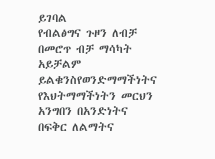ይገባል
የብልፅግና ጉዞን ለብቻ በመሮጥ ብቻ ማሳካት አይቻልም ይልቁንስየወንድማማችነትና የእህትማማችነትን መርህን አንግበን በአንድነትና በፍቅር ለልማትና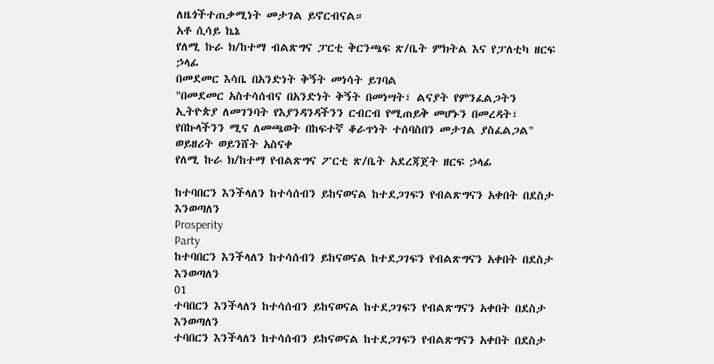ለዜጎችተጠቃሚነት መታገል ይኖርብናል።
አቶ ሲሳይ ኬኔ
የለሚ ኩራ ክ/ከተማ ብልጽግና ፓርቲ ቅርንጫፍ ጽ/ቤት ምክትል እና የፓለቲካ ዘርፍ ኃላፊ
በመደመር እሳቤ በአንድነት ቅኝት መነሳት ይገባል
"በመደመር አስተሳሰብና በአንድነት ቅኝት በመነሣት፣ ልናያት የምንፈልጋትን ኢትዮጵያ ለመገንባት የእያንዳንዳችንን ርብርብ የሚጠይቅ መሆኑን በመረዳት፣ የበኩላችንን ሚና ለመጫወት በከፍተኛ ቆራጥነት ተሰባስበን መታገል ያስፈልጋል"
ወይዘሪት ወይንሸት አስናቀ
የለሚ ኩራ ክ/ከተማ የብልጽግና ፖርቲ ጽ/ቤት አደረጃጀት ዘርፍ ኃላፊ

ከተባበርን እንችላለን ከተሳሰብን ይከናወናል ከተደጋገፍን የብልጽግናን አቀበት በደስታ እንወጣለን
Prosperity
Party
ከተባበርን እንችላለን ከተሳሰብን ይከናወናል ከተደጋገፍን የብልጽግናን አቀበት በደስታ እንወጣለን
01
ተባበርን እንችላለን ከተሳሰብን ይከናወናል ከተደጋገፍን የብልጽግናን አቀበት በደስታ እንወጣለን
ተባበርን እንችላለን ከተሳሰብን ይከናወናል ከተደጋገፍን የብልጽግናን አቀበት በደስታ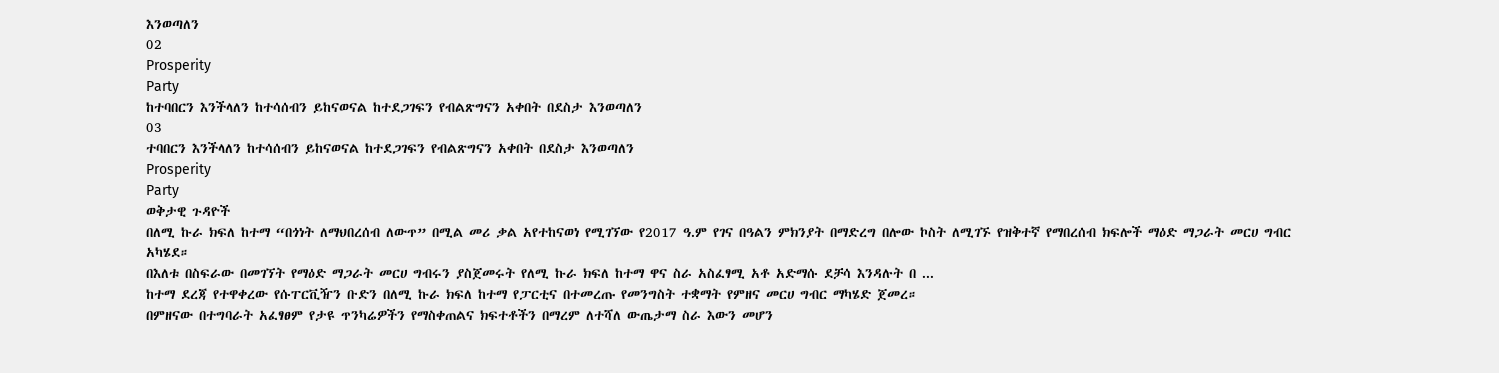እንወጣለን
02
Prosperity
Party
ከተባበርን እንችላለን ከተሳሰብን ይከናወናል ከተደጋገፍን የብልጽግናን አቀበት በደስታ እንወጣለን
03
ተባበርን እንችላለን ከተሳሰብን ይከናወናል ከተደጋገፍን የብልጽግናን አቀበት በደስታ እንወጣለን
Prosperity
Party
ወቅታዊ ጉዳዮች
በለሚ ኩራ ክፍለ ከተማ “በጎነት ለማህበረሰብ ለውጥ” በሚል መሪ ቃል አየተከናወነ የሚገኘው የ2017 ዓ.ም የገና በዓልን ምክንያት በማድረግ በሎው ኮስት ለሚገኙ የዝቅተኛ የማበረሰብ ክፍሎች ማዕድ ማጋራት መርሀ ግብር አካሄደ።
በእለቱ በስፍራው በመገኘት የማዕድ ማጋራት መርሀ ግብሩን ያስጀመሩት የለሚ ኩራ ክፍለ ከተማ ዋና ስራ አስፈፃሚ አቶ አድማሱ ደቻሳ እንዳሉት በ ...
ከተማ ደረጃ የተዋቀረው የሱፐርቪዥን ቡድን በለሚ ኩራ ክፍለ ከተማ የፓርቲና በተመረጡ የመንግስት ተቋማት የምዘና መርሀ ግብር ማካሄድ ጀመረ።
በምዘናው በተግባራት አፈፃፀም የታዩ ጥንካሬዎችን የማስቀጠልና ክፍተቶችን በማረም ለተሻለ ውጤታማ ስራ እውን መሆን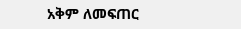አቅም ለመፍጠር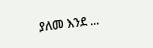ያለመ እንደ ...